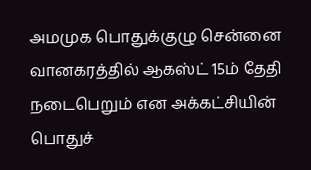அமமுக பொதுக்குழு சென்னை வானகரத்தில் ஆகஸ்ட் 15ம் தேதி நடைபெறும் என அக்கட்சியின் பொதுச்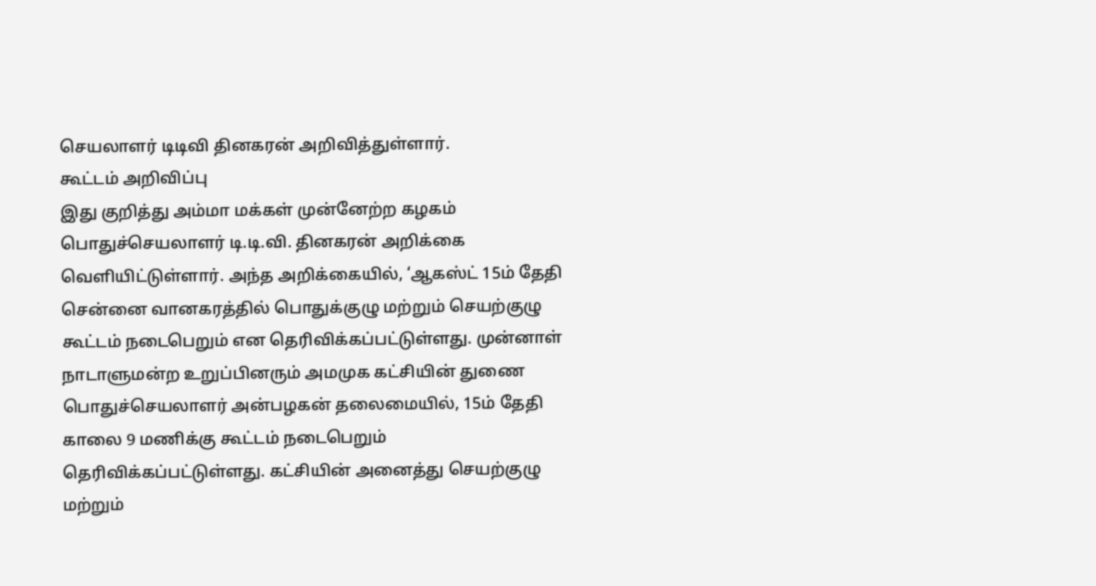செயலாளர் டிடிவி தினகரன் அறிவித்துள்ளார்.
கூட்டம் அறிவிப்பு
இது குறித்து அம்மா மக்கள் முன்னேற்ற கழகம் பொதுச்செயலாளர் டி.டி.வி. தினகரன் அறிக்கை வெளியிட்டுள்ளார். அந்த அறிக்கையில், ‘ஆகஸ்ட் 15ம் தேதி சென்னை வானகரத்தில் பொதுக்குழு மற்றும் செயற்குழு கூட்டம் நடைபெறும் என தெரிவிக்கப்பட்டுள்ளது. முன்னாள் நாடாளுமன்ற உறுப்பினரும் அமமுக கட்சியின் துணை பொதுச்செயலாளர் அன்பழகன் தலைமையில், 15ம் தேதி காலை 9 மணிக்கு கூட்டம் நடைபெறும் தெரிவிக்கப்பட்டுள்ளது. கட்சியின் அனைத்து செயற்குழு மற்றும்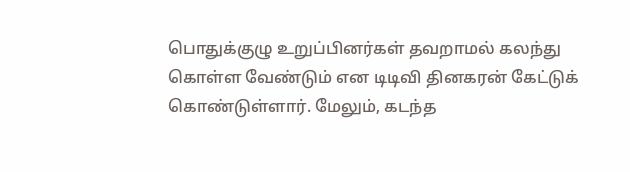பொதுக்குழு உறுப்பினர்கள் தவறாமல் கலந்து கொள்ள வேண்டும் என டிடிவி தினகரன் கேட்டுக் கொண்டுள்ளார். மேலும், கடந்த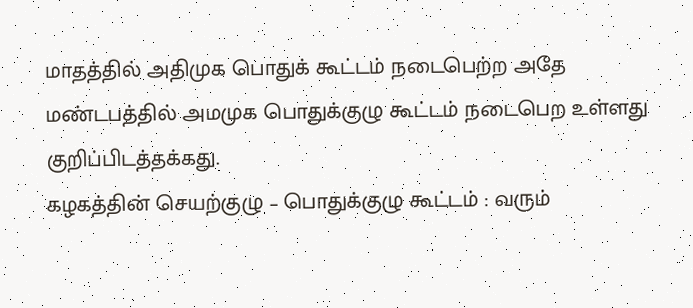மாதத்தில் அதிமுக பொதுக் கூட்டம் நடைபெற்ற அதே மண்டபத்தில் அமமுக பொதுக்குழு கூட்டம் நடைபெற உள்ளது குறிப்பிடத்தக்கது.
கழகத்தின் செயற்குழு – பொதுக்குழு கூட்டம் : வரும்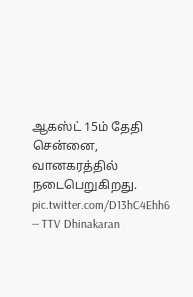ஆகஸ்ட் 15ம் தேதி சென்னை, வானகரத்தில் நடைபெறுகிறது. pic.twitter.com/D13hC4Ehh6
— TTV Dhinakaran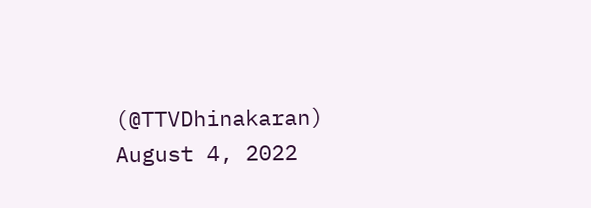(@TTVDhinakaran) August 4, 2022